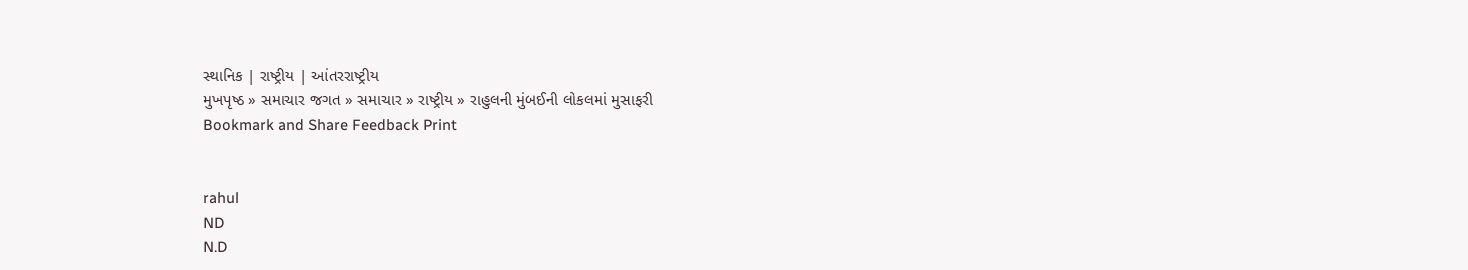સ્થાનિક | રાષ્ટ્રીય | આંતરરાષ્ટ્રીય
મુખપૃષ્ઠ » સમાચાર જગત » સમાચાર » રાષ્ટ્રીય » રાહુલની મુંબઈની લોકલમાં મુસાફરી
Bookmark and Share Feedback Print


rahul
ND
N.D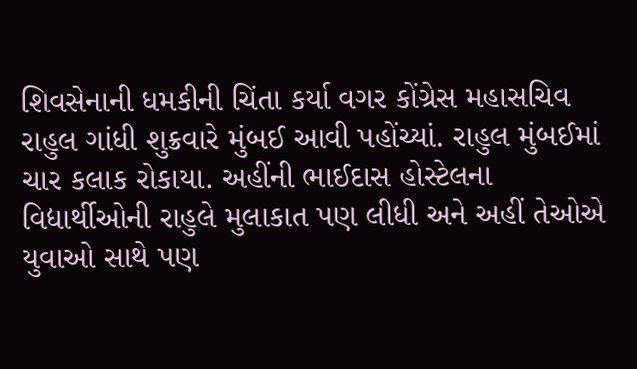શિવસેનાની ધમકીની ચિંતા કર્યા વગર કોંગ્રેસ મહાસચિવ રાહુલ ગાંધી શુક્રવારે મુંબઈ આવી પહોંચ્યાં. રાહુલ મુંબઈમાં ચાર કલાક રોકાયા. અહીંની ભાઈદાસ હોસ્ટેલના વિદ્યાર્થીઓની રાહુલે મુલાકાત પણ લીધી અને અહીં તેઓએ યુવાઓ સાથે પણ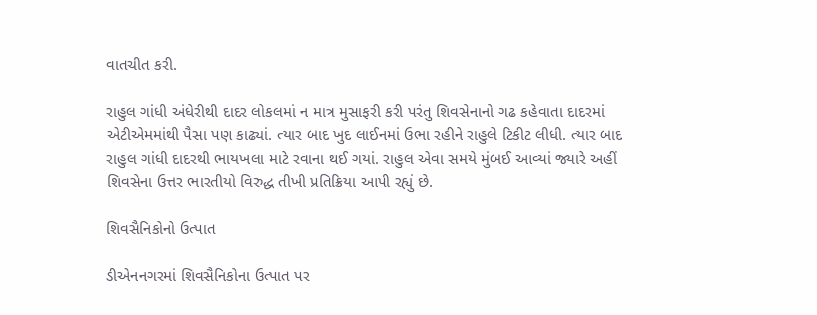વાતચીત કરી.

રાહુલ ગાંધી અંધેરીથી દાદર લોકલમાં ન માત્ર મુસાફરી કરી પરંતુ શિવસેનાનો ગઢ કહેવાતા દાદરમાં એટીએમમાંથી પૈસા પણ કાઢ્યાં. ત્યાર બાદ ખુદ લાઈનમાં ઉભા રહીને રાહુલે ટિકીટ લીધી. ત્યાર બાદ રાહુલ ગાંધી દાદરથી ભાયખલા માટે રવાના થઈ ગયાં. રાહુલ એવા સમયે મુંબઈ આવ્યાં જ્યારે અહીં શિવસેના ઉત્તર ભારતીયો વિરુદ્ધ તીખી પ્રતિક્રિયા આપી રહ્યું છે.

શિવસૈનિકોનો ઉત્પાત

ડીએનનગરમાં શિવસૈનિકોના ઉત્પાત પર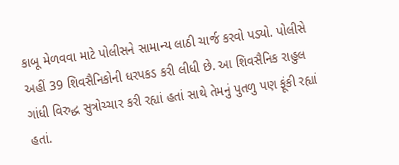કાબૂ મેળવવા માટે પોલીસને સામાન્ય લાઠી ચાર્જ કરવો પડ્યો. પોલીસે અહીં 39 શિવસૈનિકોની ધરપકડ કરી લીધી છે. આ શિવસૈનિક રાહુલ ગાંધી વિરુદ્ધ સુત્રોચ્ચાર કરી રહ્યાં હતાં સાથે તેમનું પુતળુ પણ ફૂંકી રહ્યાં હતાં.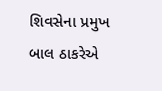શિવસેના પ્રમુખ બાલ ઠાકરેએ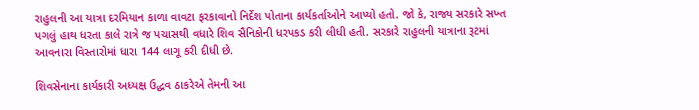રાહુલની આ યાત્રા દરમિયાન કાળા વાવટા ફરકાવાનો નિર્દેશ પોતાના કાર્યકર્તાઓને આપ્યો હતો. જો કે, રાજ્ય સરકારે સખ્ત પગલું હાથ ધરતા કાલે રાત્રે જ પચાસથી વધારે શિવ સૈનિકોની ધરપકડ કરી લીધી હતી. સરકારે રાહુલની યાત્રાના રૂટમાં આવનારા વિસ્તારોમાં ધારા 144 લાગૂ કરી દીધી છે.

શિવસેનાના કાર્યકારી અધ્યક્ષ ઉદ્ધવ ઠાકરેએ તેમની આ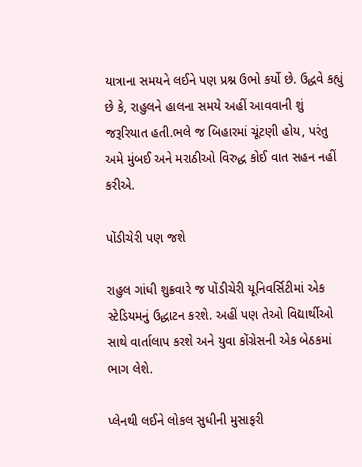યાત્રાના સમયને લઈને પણ પ્રશ્ન ઉભો કર્યો છે. ઉદ્ધવે કહ્યું છે કે, રાહુલને હાલના સમયે અહીં આવવાની શું જરૂરિયાત હતી.ભલે જ બિહારમાં ચૂંટણી હોય, પરંતુ અમે મુંબઈ અને મરાઠીઓ વિરુદ્ધ કોઈ વાત સહન નહીં કરીએ.

પોંડીચેરી પણ જશે

રાહુલ ગાંધી શુક્રવારે જ પોંડીચેરી યૂનિવર્સિટીમાં એક સ્ટેડિયમનું ઉદ્ધાટન કરશે. અહીં પણ તેઓ વિદ્યાર્થીઓ સાથે વાર્તાલાપ કરશે અને યુવા કોંગ્રેસની એક બેઠકમાં ભાગ લેશે.

પ્લેનથી લઈને લોકલ સુધીની મુસાફરી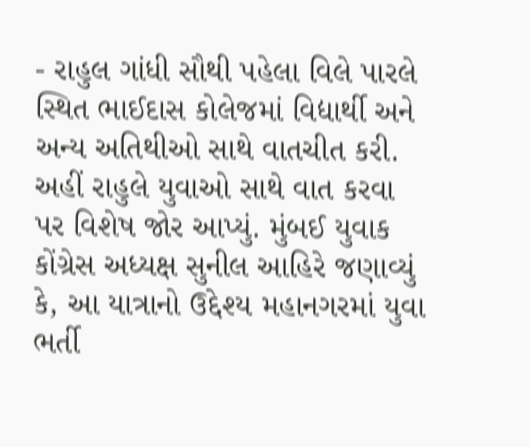- રાહુલ ગાંધી સૌથી પહેલા વિલે પારલે સ્થિત ભાઈદાસ કોલેજમાં વિદ્યાર્થી અને અન્ય અતિથીઓ સાથે વાતચીત કરી. અહીં રાહુલે યુવાઓ સાથે વાત કરવા પર વિશેષ જોર આપ્યું. મુંબઈ યુવાક કોંગ્રેસ અધ્યક્ષ સુનીલ આહિરે જણાવ્યું કે, આ યાત્રાનો ઉદ્દેશ્ય મહાનગરમાં યુવા ભર્તી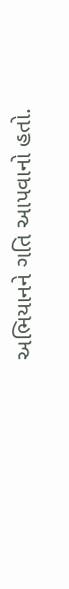અભિયાનને ગતિ આપવાનો હતો.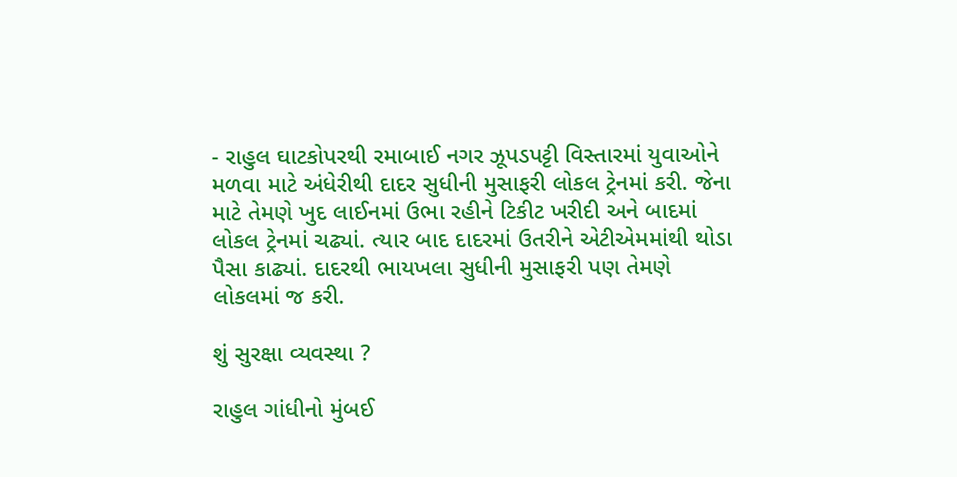- રાહુલ ઘાટકોપરથી રમાબાઈ નગર ઝૂપડપટ્ટી વિસ્તારમાં યુવાઓને મળવા માટે અંધેરીથી દાદર સુધીની મુસાફરી લોકલ ટ્રેનમાં કરી. જેના માટે તેમણે ખુદ લાઈનમાં ઉભા રહીને ટિકીટ ખરીદી અને બાદમાં લોકલ ટ્રેનમાં ચઢ્યાં. ત્યાર બાદ દાદરમાં ઉતરીને એટીએમમાંથી થોડા પૈસા કાઢ્યાં. દાદરથી ભાયખલા સુધીની મુસાફરી પણ તેમણે લોકલમાં જ કરી.

શું સુરક્ષા વ્યવસ્થા ?

રાહુલ ગાંધીનો મુંબઈ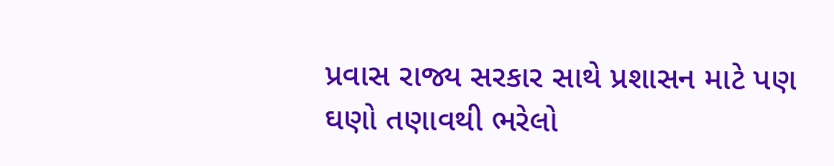પ્રવાસ રાજ્ય સરકાર સાથે પ્રશાસન માટે પણ ઘણો તણાવથી ભરેલો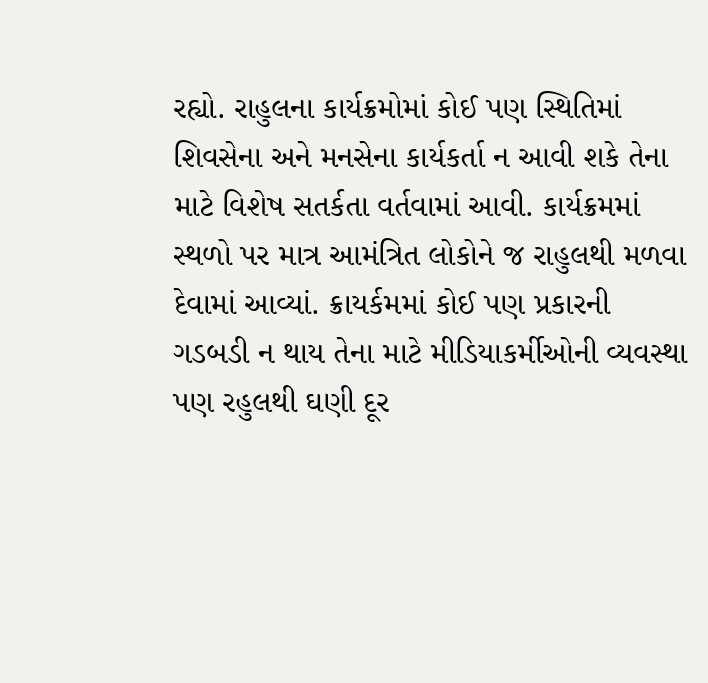રહ્યો. રાહુલના કાર્યક્રમોમાં કોઈ પણ સ્થિતિમાં શિવસેના અને મનસેના કાર્યકર્તા ન આવી શકે તેના માટે વિશેષ સતર્કતા વર્તવામાં આવી. કાર્યક્રમમાં સ્થળો પર માત્ર આમંત્રિત લોકોને જ રાહુલથી મળવા દેવામાં આવ્યાં. ક્રાયર્કમમાં કોઈ પણ પ્રકારની ગડબડી ન થાય તેના માટે મીડિયાકર્મીઓની વ્યવસ્થા પણ રહુલથી ઘણી દૂર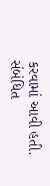કરવામાં આવી હતી.
સંબંધિત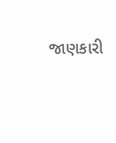જાણકારી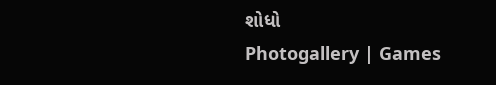શોધો
Photogallery | Games